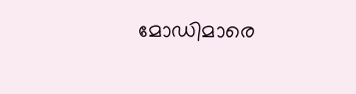മോഡിമാരെ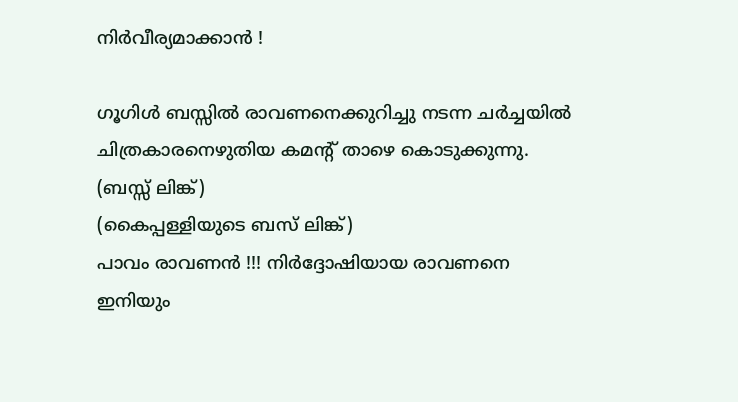നിര്‍വീര്യമാക്കാന്‍ !

ഗൂഗിള്‍ ബസ്സില്‍ രാവണനെക്കുറിച്ചു നടന്ന ചര്‍ച്ചയില്‍ ചിത്രകാരനെഴുതിയ കമന്റ് താഴെ കൊടുക്കുന്നു. (ബസ്സ് ലിങ്ക്)
(കൈപ്പള്ളിയുടെ ബസ് ലിങ്ക്)
പാവം രാവണന്‍ !!! നിര്‍ദ്ദോഷിയായ രാവണനെ ഇനിയും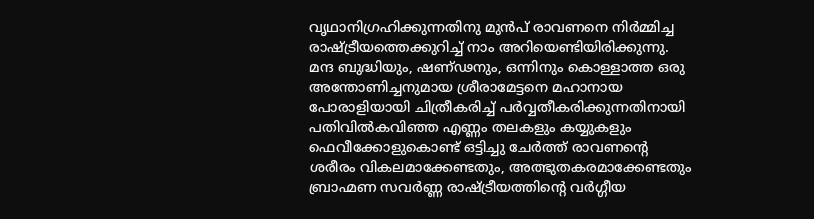വൃഥാനിഗ്രഹിക്കുന്നതിനു മുന്‍പ് രാവണനെ നിര്‍മ്മിച്ച രാഷ്ട്രീയത്തെക്കുറിച്ച് നാം അറിയെണ്ടിയിരിക്കുന്നു. മന്ദ ബുദ്ധിയും, ഷണ്ഢനും, ഒന്നിനും കൊള്ളാത്ത ഒരു അന്തോണിച്ചനുമായ ശ്രീരാമേട്ടനെ മഹാനായ പോരാളിയായി ചിത്രീകരിച്ച് പര്‍വ്വതീകരിക്കുന്നതിനായി പതിവില്‍കവിഞ്ഞ എണ്ണം തലകളും കയ്യുകളും ഫെവീക്കോളുകൊണ്ട് ഒട്ടിച്ചു ചേര്‍ത്ത് രാവണന്റെ ശരീരം വികലമാക്കേണ്ടതും, അത്ഭുതകരമാക്കേണ്ടതും ബ്രാഹ്മണ സവര്‍ണ്ണ രാഷ്ട്രീയത്തിന്റെ വര്‍ഗ്ഗീയ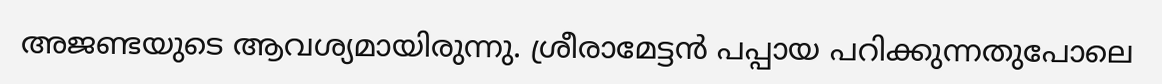അജണ്ടയുടെ ആവശ്യമായിരുന്നു. ശ്രീരാമേട്ടന്‍ പപ്പായ പറിക്കുന്നതുപോലെ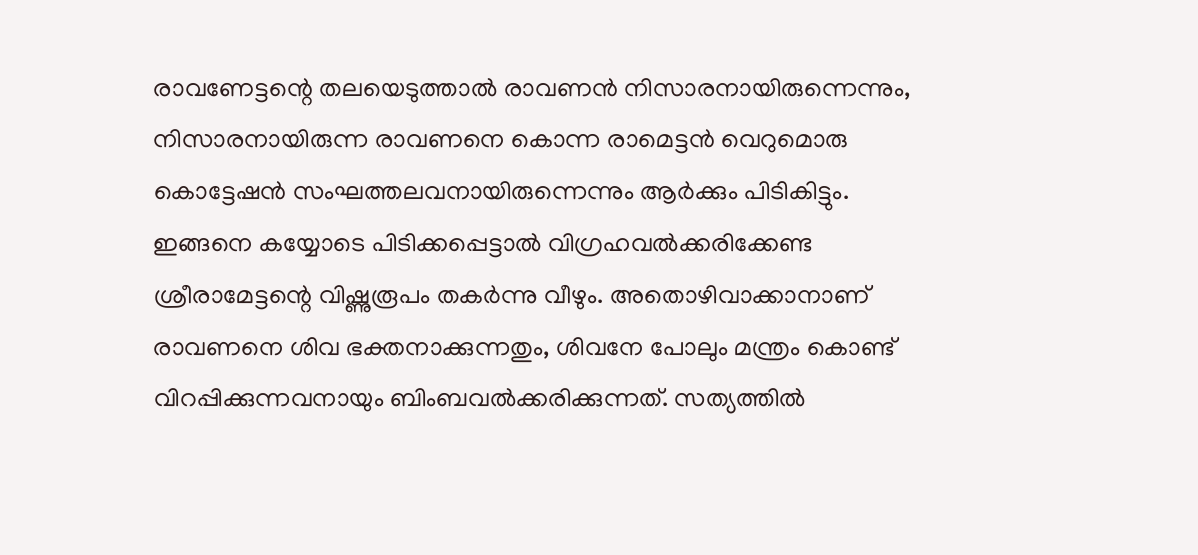രാവണേട്ടന്റെ തലയെടുത്താല്‍ രാവണന്‍ നിസാരനായിരുന്നെന്നും, നിസാരനായിരുന്ന രാവണനെ കൊന്ന രാമെട്ടന്‍ വെറുമൊരു കൊട്ടേഷന്‍ സംഘത്തലവനായിരുന്നെന്നും ആര്‍ക്കും പിടികിട്ടും. ഇങ്ങനെ കയ്യോടെ പിടിക്കപ്പെട്ടാല്‍ വിഗ്രഹവല്‍ക്കരിക്കേണ്ട ശ്രീരാമേട്ടന്റെ വിഷ്ണുരൂപം തകര്‍ന്നു വീഴും. അതൊഴിവാക്കാനാണ് രാവണനെ ശിവ ഭക്തനാക്കുന്നതും, ശിവനേ പോലും മന്ത്രം കൊണ്ട് വിറപ്പിക്കുന്നവനായും ബിംബവല്‍ക്കരിക്കുന്നത്. സത്യത്തില്‍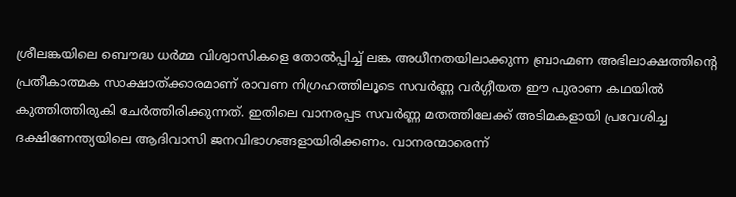ശ്രീലങ്കയിലെ ബൌദ്ധ ധര്‍മ്മ വിശ്വാസികളെ തോല്‍പ്പിച്ച് ലങ്ക അധീനതയിലാക്കുന്ന ബ്രാഹ്മണ അഭിലാക്ഷത്തിന്റെ പ്രതീകാത്മക സാക്ഷാത്ക്കാരമാണ് രാവണ നിഗ്രഹത്തിലൂടെ സവര്‍ണ്ണ വര്‍ഗ്ഗീയത ഈ പുരാണ കഥയില്‍ കുത്തിത്തിരുകി ചേര്‍ത്തിരിക്കുന്നത്. ഇതിലെ വാനരപ്പട സവര്‍ണ്ണ മതത്തിലേക്ക് അടിമകളായി പ്രവേശിച്ച ദക്ഷിണേന്ത്യയിലെ ആദിവാസി ജനവിഭാഗങ്ങളായിരിക്കണം. വാനരന്മാരെന്ന്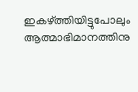ഇകഴ്ത്തിയിട്ടുപോലും ആത്മാഭിമാനത്തിനു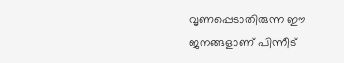വൃണപ്പെടാതിരുന്ന ഈ ജനങ്ങളാണ് പിന്നീട്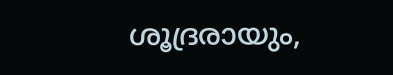ശൂദ്രരായും,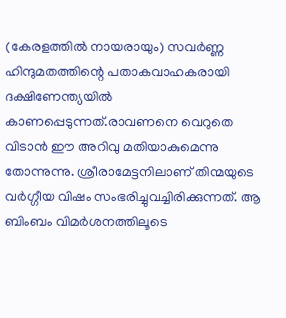(കേരളത്തില്‍ നായരായും) സവര്‍ണ്ണ ഹിന്ദുമതത്തിന്റെ പതാകവാഹകരായി ദക്ഷിണേന്ത്യയില്‍ കാണപ്പെടുന്നത്.രാവണനെ വെറുതെ വിടാന്‍ ഈ അറിവു മതിയാകുമെന്നു തോന്നുന്നു. ശ്രീരാമേട്ടനിലാണ് തിന്മയുടെ വര്‍ഗ്ഗീയ വിഷം സംഭരിച്ചുവച്ചിരിക്കുന്നത്. ആ ബിംബം വിമര്‍ശനത്തിലൂടെ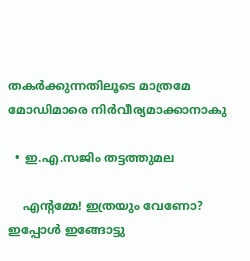തകര്‍ക്കുന്നതിലൂടെ മാത്രമേ മോഡിമാരെ നിര്‍വീര്യമാക്കാനാകു

  • ഇ.എ.സജിം തട്ടത്തുമല

    എന്റമ്മേ! ഇത്രയും വേണോ? ഇപ്പോൾ ഇങ്ങോട്ടു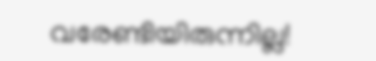വരേണ്ടിയിരുന്നില്ല!